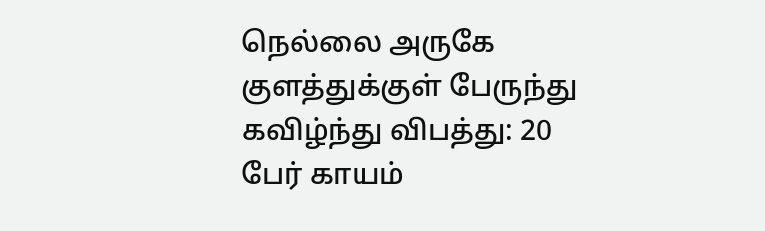நெல்லை அருகே குளத்துக்குள் பேருந்து கவிழ்ந்து விபத்து: 20 பேர் காயம்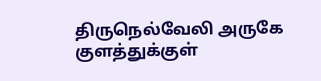திருநெல்வேலி அருகே குளத்துக்குள்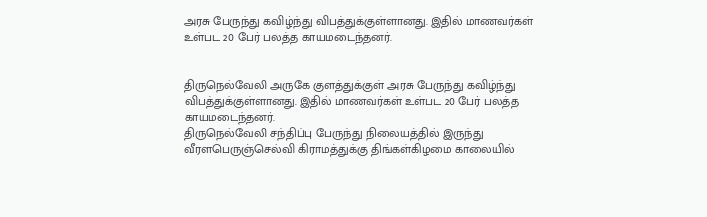அரசு பேருந்து கவிழ்ந்து விபத்துக்குள்ளானது. இதில் மாணவர்கள் உள்பட 20 பேர் பலத்த காயமடைந்தனர்.


திருநெல்வேலி அருகே குளத்துக்குள் அரசு பேருந்து கவிழ்ந்து விபத்துக்குள்ளானது. இதில் மாணவர்கள் உள்பட 20 பேர் பலத்த காயமடைந்தனர்.
திருநெல்வேலி சந்திப்பு பேருந்து நிலையத்தில் இருந்து வீரளபெருஞ்செல்வி கிராமத்துக்கு திங்கள்கிழமை காலையில்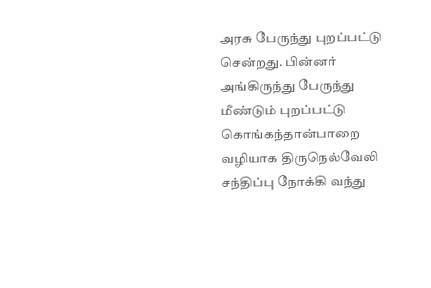அரசு பேருந்து புறப்பட்டு சென்றது. பின்னர் அங்கிருந்து பேருந்து மீண்டும் புறப்பட்டு கொங்கந்தான்பாறை வழியாக திருநெல்வேலி சந்திப்பு நோக்கி வந்து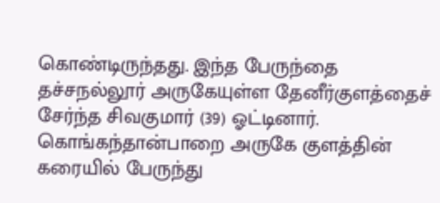கொண்டிருந்தது. இந்த பேருந்தை தச்சநல்லூர் அருகேயுள்ள தேனீர்குளத்தைச் சேர்ந்த சிவகுமார் (39) ஓட்டினார்.
கொங்கந்தான்பாறை அருகே குளத்தின் கரையில் பேருந்து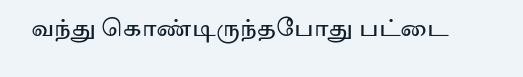வந்து கொண்டிருந்தபோது பட்டை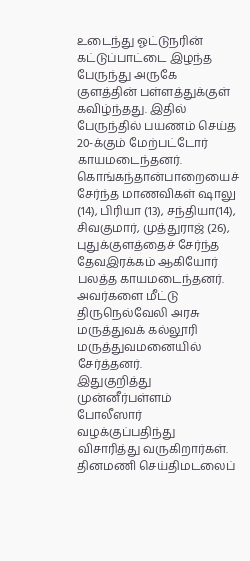உடைந்து ஓட்டுநரின் கட்டுப்பாட்டை இழந்த பேருந்து அருகே குளத்தின் பள்ளத்துக்குள் கவிழ்ந்தது. இதில் பேருந்தில் பயணம் செய்த 20-க்கும் மேற்பட்டோர் காயமடைந்தனர். கொங்கந்தான்பாறையைச் சேர்ந்த மாணவிகள் ஷாலு (14), பிரியா (13), சந்தியா(14), சிவகுமார், முத்துராஜ் (26), புதுக்குளத்தைச் சேர்ந்த தேவஇரக்கம் ஆகியோர் பலத்த காயமடைந்தனர். அவர்களை மீட்டு திருநெல்வேலி அரசு மருத்துவக் கல்லூரி மருத்துவமனையில் சேர்த்தனர்.
இதுகுறித்து முன்னீர்பள்ளம் போலீஸார் வழக்குப்பதிந்து விசாரித்து வருகிறார்கள்.
தினமணி செய்திமடலைப்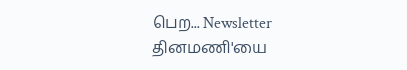பெற... Newsletter
தினமணி'யை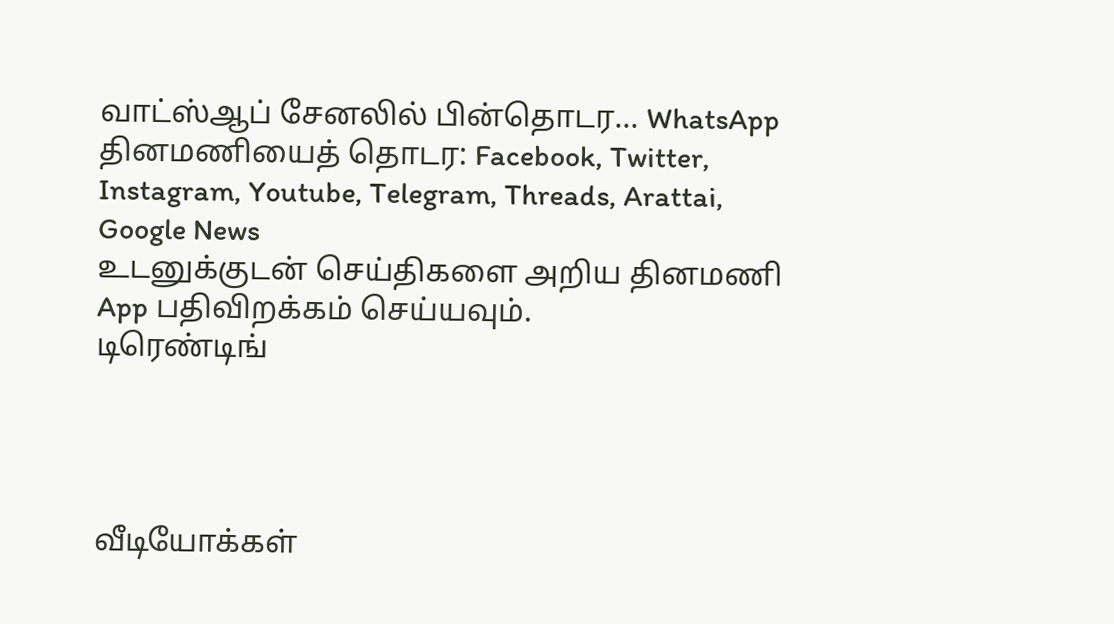வாட்ஸ்ஆப் சேனலில் பின்தொடர... WhatsApp
தினமணியைத் தொடர: Facebook, Twitter, Instagram, Youtube, Telegram, Threads, Arattai, Google News
உடனுக்குடன் செய்திகளை அறிய தினமணி App பதிவிறக்கம் செய்யவும்.
டிரெண்டிங்




வீடியோக்கள்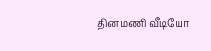தினமணி வீடியோ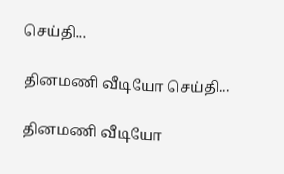செய்தி...

தினமணி வீடியோ செய்தி...

தினமணி வீடியோ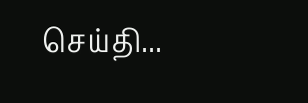செய்தி...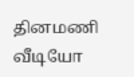தினமணி வீடியோ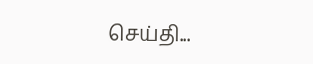செய்தி...